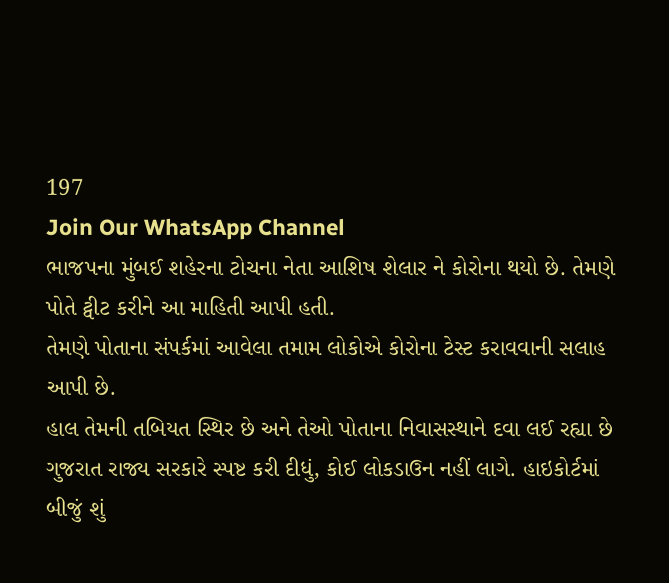197
Join Our WhatsApp Channel
ભાજપના મુંબઈ શહેરના ટોચના નેતા આશિષ શેલાર ને કોરોના થયો છે. તેમણે પોતે ટ્વીટ કરીને આ માહિતી આપી હતી.
તેમણે પોતાના સંપર્કમાં આવેલા તમામ લોકોએ કોરોના ટેસ્ટ કરાવવાની સલાહ આપી છે.
હાલ તેમની તબિયત સ્થિર છે અને તેઓ પોતાના નિવાસસ્થાને દવા લઈ રહ્યા છે
ગુજરાત રાજ્ય સરકારે સ્પષ્ટ કરી દીધું, કોઈ લોકડાઉન નહીં લાગે. હાઇકોર્ટમાં બીજું શું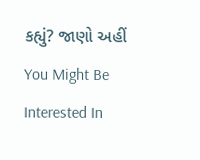કહ્યું? જાણો અહીં
You Might Be Interested In